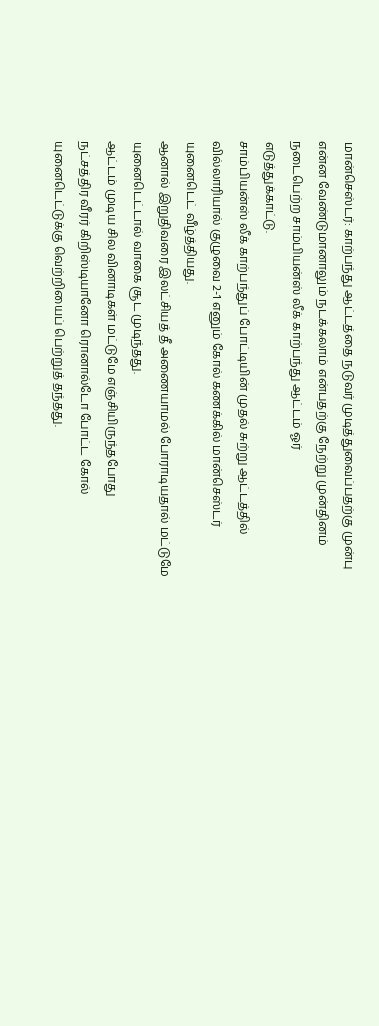மான்செஸ்டர்: காற்பந்து ஆட்டத்தை நடுவர் முடித்துவைப்பதற்கு முன்பு என்ன வேண்டுமானாலும் நடக்கலாம் என்பதற்கு நேற்று முன்தினம் நடைபெற்ற சாம்பியன்ஸ் லீக் காற்பந்து ஆட்டம் ஓர்
எடுத்துக்காட்டு.
சாம்பியன்ஸ் லீக் காற்பந்துப் போட்டியின் முதல் சுற்று ஆட்டத்தில் வில்லாரியால் குழுவை 2-1 எனும் கோல் கணக்கில் மான்செஸ்டர் யுனைடெட் வீழ்த்தியது.
ஆனால் இறுதிவரை இலட்சியத் தீ அணையாமல் போராடியதால் மட்டுமே யுனைடெட்டால் வாகை சூட முடிந்தது.
ஆட்டம் முடிய சில வினாடிகள் மட்டுமே எஞ்சியிருந்தபோது
நட்சத்திர வீரர் கிறிஸ்டியானோ ரொனால்டோ போட்ட கோல் யுனைடெட்டுக்கு வெற்றியைப் பெற்றுத் தந்தது.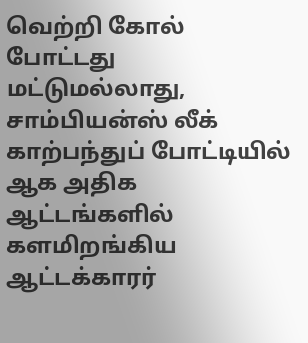வெற்றி கோல் போட்டது மட்டுமல்லாது, சாம்பியன்ஸ் லீக் காற்பந்துப் போட்டியில் ஆக அதிக ஆட்டங்களில் களமிறங்கிய ஆட்டக்காரர்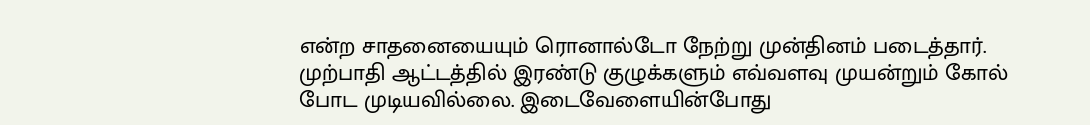என்ற சாதனையையும் ரொனால்டோ நேற்று முன்தினம் படைத்தார்.
முற்பாதி ஆட்டத்தில் இரண்டு குழுக்களும் எவ்வளவு முயன்றும் கோல் போட முடியவில்லை. இடைவேளையின்போது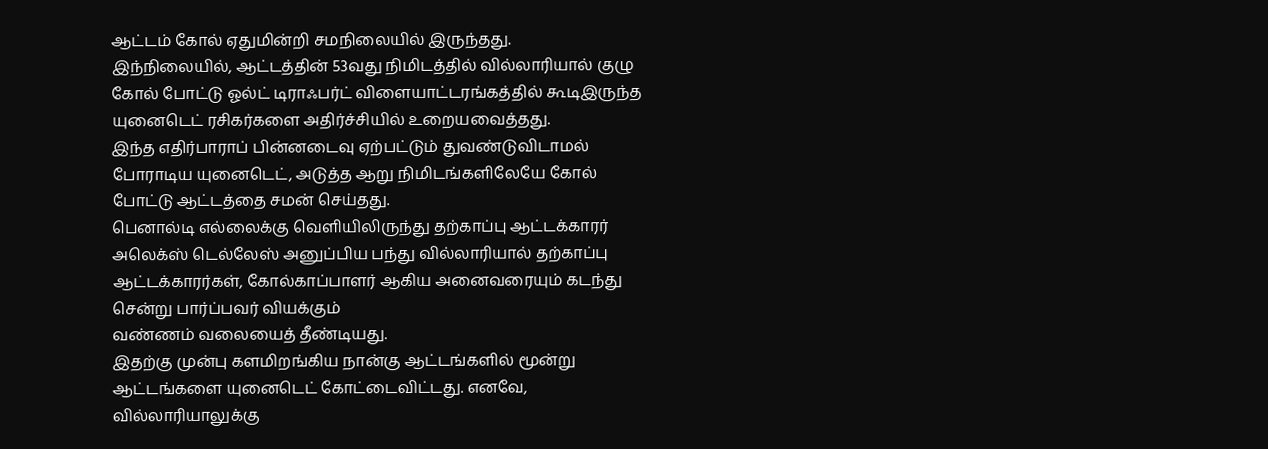ஆட்டம் கோல் ஏதுமின்றி சமநிலையில் இருந்தது.
இந்நிலையில், ஆட்டத்தின் 53வது நிமிடத்தில் வில்லாரியால் குழு கோல் போட்டு ஓல்ட் டிராஃபர்ட் விளையாட்டரங்கத்தில் கூடிஇருந்த யுனைடெட் ரசிகர்களை அதிர்ச்சியில் உறையவைத்தது.
இந்த எதிர்பாராப் பின்னடைவு ஏற்பட்டும் துவண்டுவிடாமல் போராடிய யுனைடெட், அடுத்த ஆறு நிமிடங்களிலேயே கோல் போட்டு ஆட்டத்தை சமன் செய்தது.
பெனால்டி எல்லைக்கு வெளியிலிருந்து தற்காப்பு ஆட்டக்காரர் அலெக்ஸ் டெல்லேஸ் அனுப்பிய பந்து வில்லாரியால் தற்காப்பு ஆட்டக்காரர்கள், கோல்காப்பாளர் ஆகிய அனைவரையும் கடந்து சென்று பார்ப்பவர் வியக்கும்
வண்ணம் வலையைத் தீண்டியது.
இதற்கு முன்பு களமிறங்கிய நான்கு ஆட்டங்களில் மூன்று ஆட்டங்களை யுனைடெட் கோட்டைவிட்டது. எனவே, வில்லாரியாலுக்கு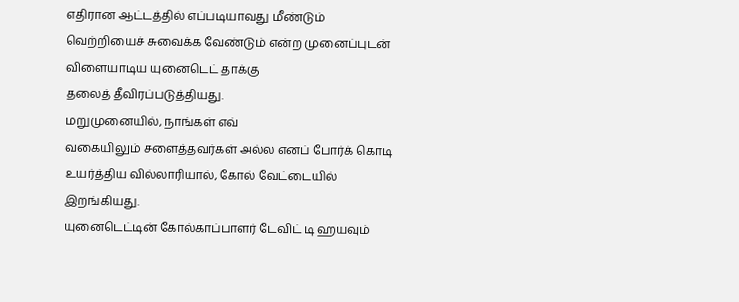எதிரான ஆட்டத்தில் எப்படியாவது மீண்டும் வெற்றியைச் சுவைக்க வேண்டும் என்ற முனைப்புடன் விளையாடிய யுனைடெட் தாக்கு
தலைத் தீவிரப்படுத்தியது.
மறுமுனையில், நாங்கள் எவ்
வகையிலும் சளைத்தவர்கள் அல்ல எனப் போர்க் கொடி உயர்த்திய வில்லாரியால், கோல் வேட்டையில் இறங்கியது.
யுனைடெட்டின் கோல்காப்பாளர் டேவிட் டி ஹயவும்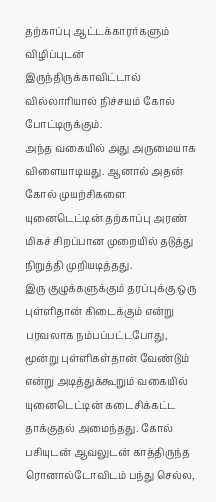தற்காப்பு ஆட்டக்காரர்களும் விழிப்புடன்
இருந்திருக்காவிட்டால் வில்லாரியால் நிச்சயம் கோல் போட்டிருக்கும்.
அந்த வகையில் அது அருமையாக விளையாடியது. ஆனால் அதன் கோல் முயற்சிகளை யுனைடெட்டின் தற்காப்பு அரண் மிகச் சிறப்பான முறையில் தடுத்து நிறுத்தி முறியடித்தது.
இரு குழுக்களுக்கும் தரப்புக்கு ஒரு புள்ளிதான் கிடைக்கும் என்று பரவலாக நம்பப்பட்டபோது, மூன்று புள்ளிகள்தான் வேண்டும் என்று அடித்துக்கூறும் வகையில் யுனைடெட்டின் கடைசிக்கட்ட தாக்குதல் அமைந்தது. கோல் பசியுடன் ஆவலுடன் காத்திருந்த ரொனால்டோவிடம் பந்து செல்ல,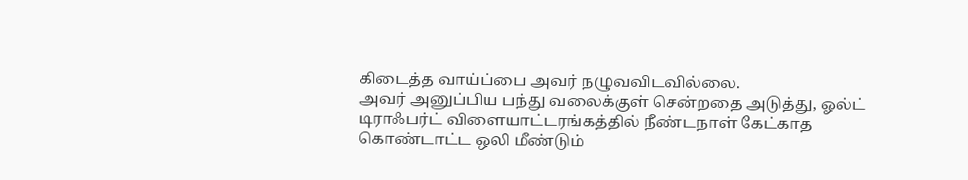கிடைத்த வாய்ப்பை அவர் நழுவவிடவில்லை.
அவர் அனுப்பிய பந்து வலைக்குள் சென்றதை அடுத்து, ஓல்ட் டிராஃபர்ட் விளையாட்டரங்கத்தில் நீண்டநாள் கேட்காத கொண்டாட்ட ஒலி மீண்டும்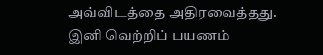அவ்விடத்தை அதிரவைத்தது. இனி வெற்றிப் பயணம்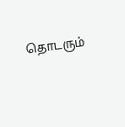தொடரும்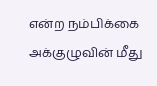என்ற நம்பிக்கை அக்குழுவின் மீது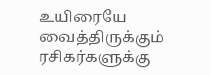உயிரையே வைத்திருக்கும் ரசிகர்களுக்கு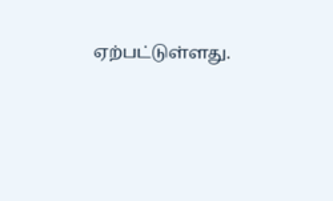ஏற்பட்டுள்ளது.